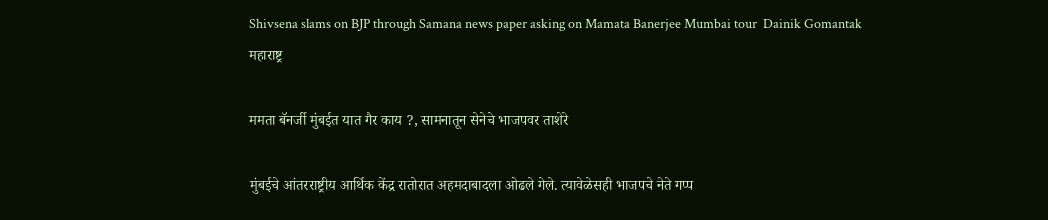Shivsena slams on BJP through Samana news paper asking on Mamata Banerjee Mumbai tour  Dainik Gomantak
महाराष्ट्र

ममता बॅनर्जी मुंबईत यात गैर काय ?, सामनातून सेनेचे भाजपवर ताशेरे

मुंबईचे आंतरराष्ट्रीय आर्थिक केंद्र रातोरात अहमदाबादला ओढले गेले. त्यावेळेसही भाजपचे नेते गप्प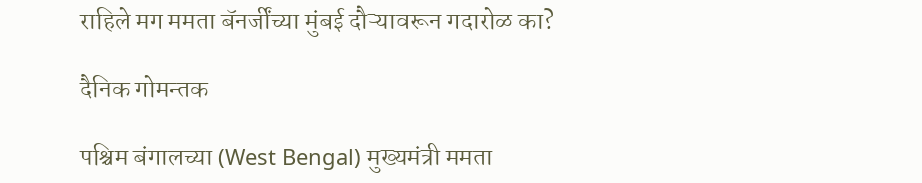राहिले मग ममता बॅनर्जींच्या मुंबई दौऱ्यावरून गदारोळ का?

दैनिक गोमन्तक

पश्चिम बंगालच्या (West Bengal) मुख्यमंत्री ममता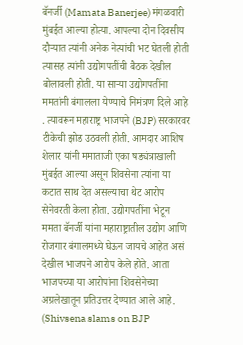बॅनर्जी (Mamata Banerjee) मंगळवारी मुंबईत आल्या होत्या. आपल्या दोन दिवसीय दौऱ्यात त्यांनी अनेक नेत्यांची भट घेतली होती त्यासह त्यांनी उद्योगपतींची बैठक देखील बोलावली होती. या साऱ्या उद्योगपतींना ममतांनी बंगालला येण्याचे निमंत्रण दिले आहे . त्यावरून महाराष्ट्र भाजपने (BJP) सरकारवर टीकेची झोड उठवली होती. आमदार आशिष शेलार यांनी ममाताजी एका षड्यंत्राखाली मुंबईत आल्या असून शिवसेना त्यांना या कटात साथ देत असल्याचा थेट आरोप सेनेवरती केला होता. उद्योगपतींना भेटून ममता बॅनर्जी यांना महाराष्ट्रातील उद्योग आणि रोजगार बंगालमध्ये घेऊन जायचे आहेत असं देखील भाजपने आरोप केले होते. आता भाजपच्या या आरोपांना शिवसेनेच्या अग्रलेखातून प्रतिउत्तर देण्यात आले आहे. (Shivsena slams on BJP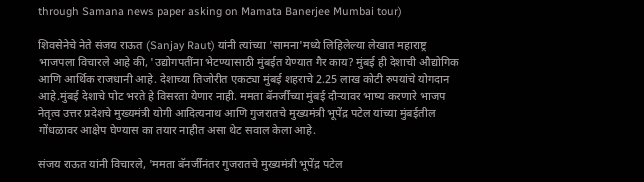through Samana news paper asking on Mamata Banerjee Mumbai tour)

शिवसेनेचे नेते संजय राऊत (Sanjay Raut) यांनी त्यांच्या 'सामना'मध्ये लिहिलेल्या लेखात महाराष्ट्र भाजपला विचारले आहे की, 'उद्योगपतींना भेटण्यासाठी मुंबईत येण्यात गैर काय? मुंबई ही देशाची औद्योगिक आणि आर्थिक राजधानी आहे. देशाच्या तिजोरीत एकट्या मुंबई शहराचे 2.25 लाख कोटी रुपयांचे योगदान आहे.मुंबई देशाचे पोट भरते हे विसरता येणार नाही. ममता बॅनर्जींच्या मुंबई दौऱ्यावर भाष्य करणारे भाजप नेतृत्व उत्तर प्रदेशचे मुख्यमंत्री योगी आदित्यनाथ आणि गुजरातचे मुख्यमंत्री भूपेंद्र पटेल यांच्या मुंबईतील गोंधळावर आक्षेप घेण्यास का तयार नाहीत असा थेट सवाल केला आहे.

संजय राऊत यांनी विचारले, 'ममता बॅनर्जींनंतर गुजरातचे मुख्यमंत्री भूपेंद्र पटेल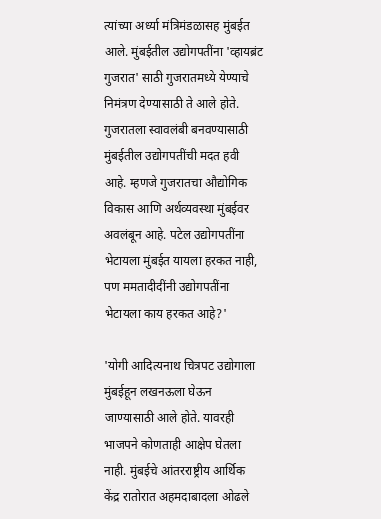त्यांच्या अर्ध्या मंत्रिमंडळासह मुंबईत आले. मुंबईतील उद्योगपतींना 'व्हायब्रंट गुजरात' साठी गुजरातमध्ये येण्याचे निमंत्रण देण्यासाठी ते आले होते. गुजरातला स्वावलंबी बनवण्यासाठी मुंबईतील उद्योगपतींची मदत हवी आहे. म्हणजे गुजरातचा औद्योगिक विकास आणि अर्थव्यवस्था मुंबईवर अवलंबून आहे. पटेल उद्योगपतींना भेटायला मुंबईत यायला हरकत नाही, पण ममतादीदींनी उद्योगपतींना भेटायला काय हरकत आहे?'

'योगी आदित्यनाथ चित्रपट उद्योगाला मुंबईहून लखनऊला घेऊन जाण्यासाठी आले होते. यावरही भाजपने कोणताही आक्षेप घेतला नाही. मुंबईचे आंतरराष्ट्रीय आर्थिक केंद्र रातोरात अहमदाबादला ओढले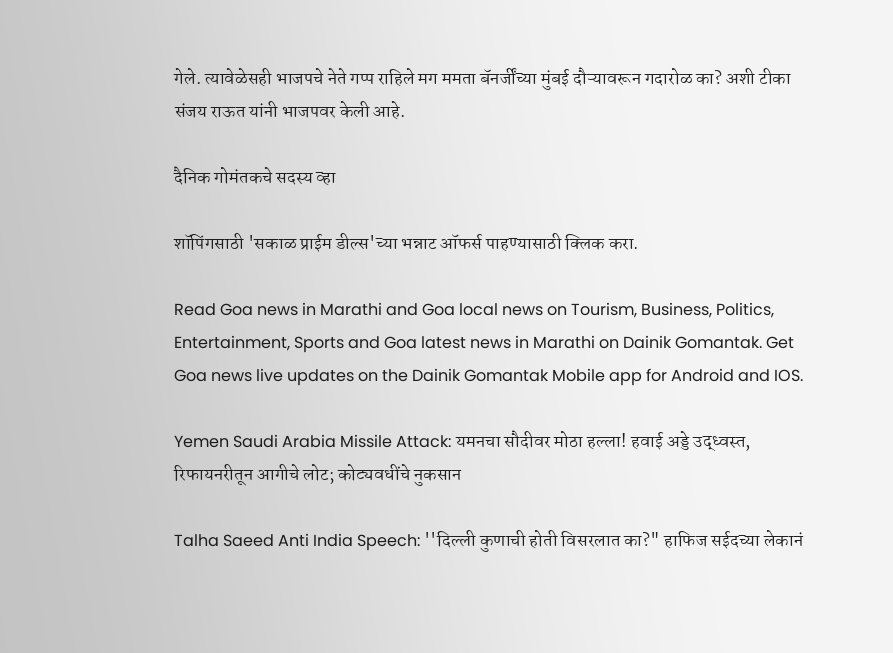गेले. त्यावेळेसही भाजपचे नेते गप्प राहिले मग ममता बॅनर्जींच्या मुंबई दौऱ्यावरून गदारोळ का? अशी टीका संजय राऊत यांनी भाजपवर केली आहे.

दैनिक गोमंतकचे सदस्य व्हा

शॉपिंगसाठी 'सकाळ प्राईम डील्स'च्या भन्नाट ऑफर्स पाहण्यासाठी क्लिक करा.

Read Goa news in Marathi and Goa local news on Tourism, Business, Politics, Entertainment, Sports and Goa latest news in Marathi on Dainik Gomantak. Get Goa news live updates on the Dainik Gomantak Mobile app for Android and IOS.

Yemen Saudi Arabia Missile Attack: यमनचा सौदीवर मोठा हल्ला! हवाई अड्डे उद्ध्वस्त, रिफायनरीतून आगीचे लोट; कोट्यवधींचे नुकसान

Talha Saeed Anti India Speech: ''दिल्ली कुणाची होती विसरलात का?" हाफिज सईदच्या लेकानं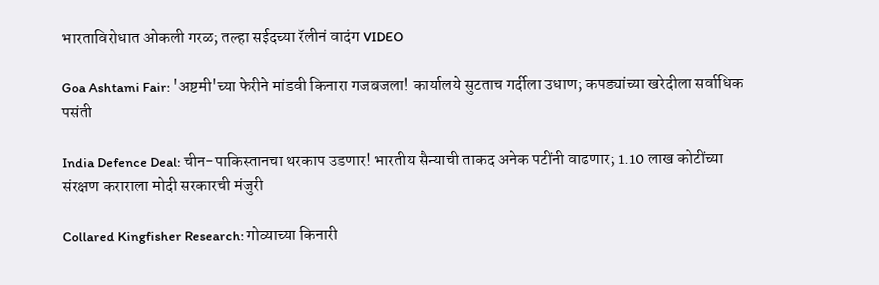भारताविरोधात ओकली गरळ; तल्हा सईदच्या रॅलीनं वादंग VIDEO

Goa Ashtami Fair: 'अष्टमी'च्या फेरीने मांडवी किनारा गजबजला! कार्यालये सुटताच गर्दीला उधाण; कपड्यांच्या खरेदीला सर्वाधिक पसंती

India Defence Deal: चीन-पाकिस्तानचा थरकाप उडणार! भारतीय सैन्याची ताकद अनेक पटींनी वाढणार; 1.10 लाख कोटींच्या संरक्षण कराराला मोदी सरकारची मंजुरी

Collared Kingfisher Research: गोव्याच्या किनारी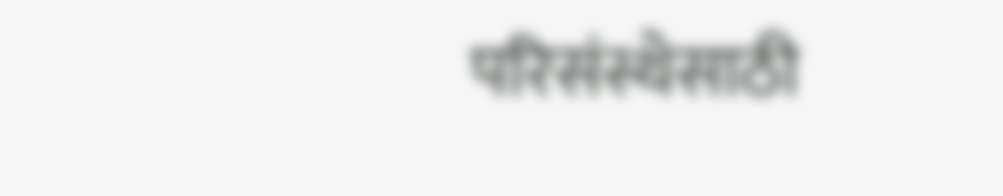परिसंस्थेसाठी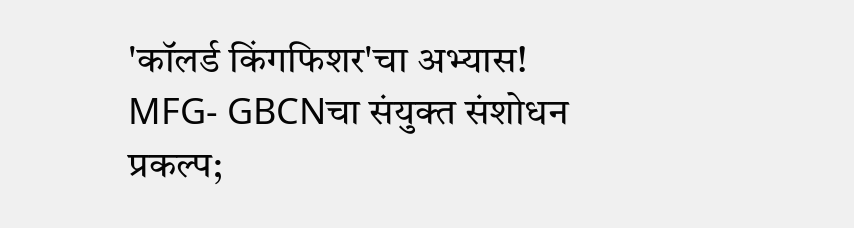'कॉलर्ड किंगफिशर'चा अभ्यास! MFG- GBCNचा संयुक्त संशोधन प्रकल्प;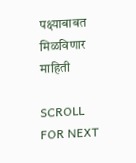पक्ष्याबाबत मिळविणार माहिती

SCROLL FOR NEXT